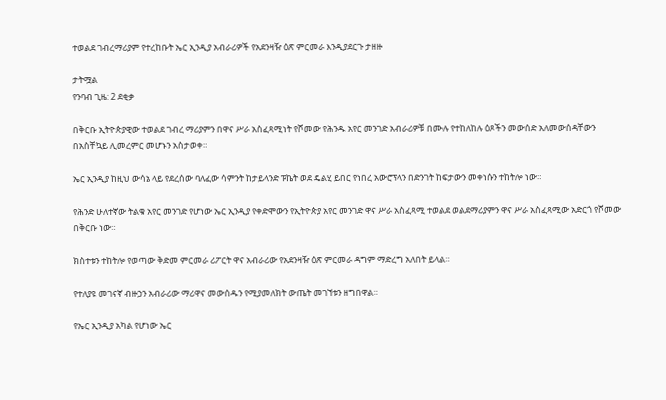ተወልደ ገብረማሪያም የተረከቡት ኤር ኢንዲያ አብራሪዎች የአደንዛዥ ዕጽ ምርመራ እንዲያደርጉ ታዘዙ

ታትሟል
የንባብ ጊዜ: 2 ደቂቃ

በቅርቡ ኢትዮጵያዊው ተወልደ ገብረ ማሪያምን በዋና ሥራ አስፈጻሚነት የሾመው የሕንዱ አየር መንገድ አብራሪዎቹ በሙሉ የተከለከሉ ዕጾችን መውሰድ አለመውሰዳቸውን በአስቸኳይ ሊመረምር መሆኑን አስታወቀ።

ኤር ኢንዲያ ከዚህ ውሳኔ ላይ የደረሰው ባለፈው ሳምንት ከታይላንድ ፑኬት ወደ ዴልሂ ይበር የነበረ አውሮፕላን በድንገት ከፍታውን መቀነሱን ተከትሎ ነው።

የሕንድ ሁለተኛው ትልቁ አየር መንገድ የሆነው ኤር ኢንዲያ የቀድሞውን የኢትዮጵያ አየር መንገድ ዋና ሥራ አስፈጻሚ ተወልደ ወልደማሪያምን ዋና ሥራ አስፈጻሚው አድርጎ የሾመው በቅርቡ ነው።

ክስተቱን ተከትሎ የወጣው ቅድመ ምርመራ ሪፖርት ዋና አብራሪው የአደንዛዥ ዕጽ ምርመራ ዳግም ማድረግ አለበት ይላል።

የተለያዩ መገናኛ ብዙኃን አብራሪው ማሪዋና መውሰዱን የሚያመለክት ውጤት መገኘቱን ዘግበዋል።

የኤር ኢንዲያ አካል የሆነው ኤር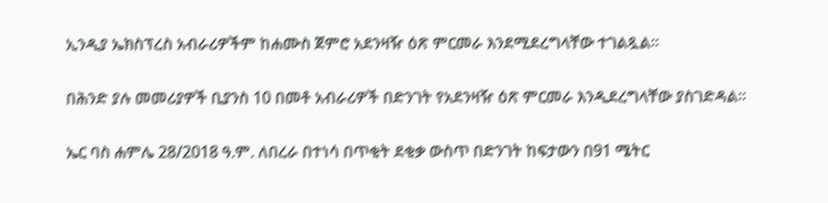ኢንዲያ ኤክስፕረስ አብራሪዎችም ከሐሙስ ጀምሮ አደንዛዥ ዕጽ ምርመራ እንደሚደረግላቸው ተገልጿል።

በሕንድ ያሉ መመሪያዎች ቢያንስ 10 በመቶ አብራሪዎች በድንገት የአደንዛዥ ዕጽ ምርመራ እንዲደረግላቸው ያስገድዳል።

ኤር ባስ ሐምሌ 28/2018 ዓ.ም. ለበረራ በተነሳ በጥቂት ደቂቃ ውስጥ በድንገት ከፍታውን በ91 ሜትር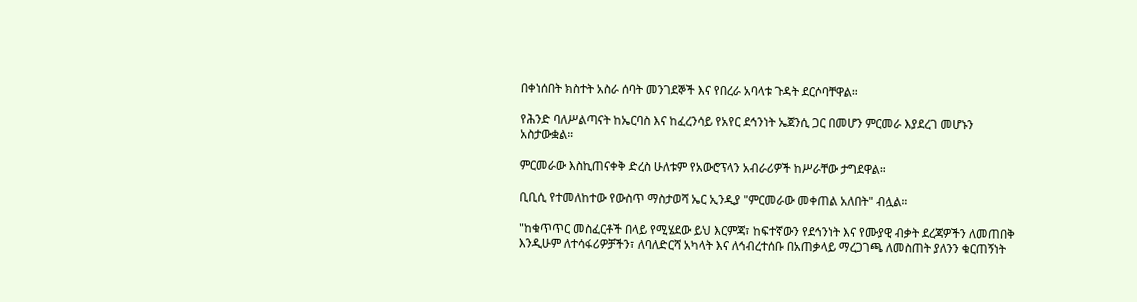በቀነሰበት ክስተት አስራ ሰባት መንገደኞች እና የበረራ አባላቱ ጉዳት ደርሶባቸዋል።

የሕንድ ባለሥልጣናት ከኤርባስ እና ከፈረንሳይ የአየር ደኅንነት ኤጀንሲ ጋር በመሆን ምርመራ እያደረገ መሆኑን አስታውቋል።

ምርመራው እስኪጠናቀቅ ድረስ ሁለቱም የአውሮፕላን አብራሪዎች ከሥራቸው ታግደዋል።

ቢቢሲ የተመለከተው የውስጥ ማስታወሻ ኤር ኢንዲያ "ምርመራው መቀጠል አለበት" ብሏል።

"ከቁጥጥር መስፈርቶች በላይ የሚሄደው ይህ እርምጃ፣ ከፍተኛውን የደኅንነት እና የሙያዊ ብቃት ደረጃዎችን ለመጠበቅ እንዲሁም ለተሳፋሪዎቻችን፣ ለባለድርሻ አካላት እና ለኅብረተሰቡ በአጠቃላይ ማረጋገጫ ለመስጠት ያለንን ቁርጠኝነት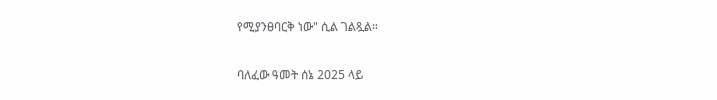የሚያንፀባርቅ ነው" ሲል ገልጿል።

ባለፈው ዓመት ሰኔ 2025 ላይ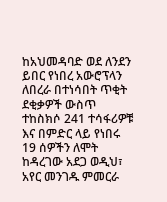ከአህመዳባድ ወደ ለንደን ይበር የነበረ አውሮፕላን ለበረራ በተነሳበት ጥቂት ደቂቃዎች ውስጥ ተከስክሶ 241 ተሳፋሪዎቹ እና በምድር ላይ የነበሩ 19 ሰዎችን ለሞት ከዳረገው አደጋ ወዲህ፣ አየር መንገዱ ምመርራ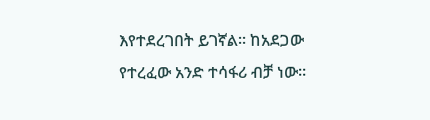እየተደረገበት ይገኛል። ከአደጋው የተረፈው አንድ ተሳፋሪ ብቻ ነው።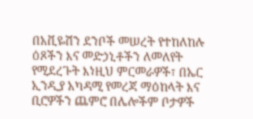በአቪዬሽን ደንቦች መሠረት የተከለከሉ ዕጾችን እና መድኃኒቶችን ለመለየት የሚደረጉት እነዚህ ምርመራዎች፣ በኤር ኢንዲያ አካዳሚ የመረጃ ማዕከላት እና ቢሮዎችን ጨምሮ በሌሎችም ቦታዎች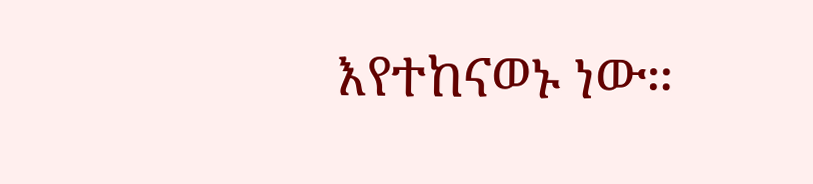እየተከናወኑ ነው።